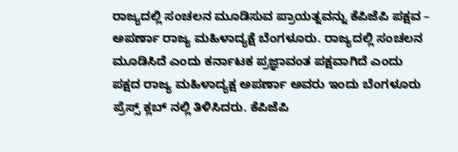ರಾಜ್ಯದಲ್ಲಿ ಸಂಚಲನ ಮೂಡಿಸುವ ಪ್ರಾಯತ್ನವನ್ನು ಕೆಪಿಜೆಪಿ ಪಕ್ಷವ – ಅಪರ್ಣಾ ರಾಜ್ಯ ಮಹಿಳಾದ್ಯಕ್ಷೆ ಬೆಂಗಳೂರು. ರಾಜ್ಯದಲ್ಲಿ ಸಂಚಲನ ಮೂಡಿಸಿದೆ ಎಂದು ಕರ್ನಾಟಕ ಪ್ರಜ್ಞಾವಂತ ಪಕ್ಷವಾಗಿದೆ ಎಂದು ಪಕ್ಷದ ರಾಜ್ಯ ಮಹಿಳಾದ್ಯಕ್ಷ ಅಪರ್ಣಾ ಅವರು ಇಂದು ಬೆಂಗಳೂರು ಪ್ರೆಸ್ಸ್ ಕ್ಲಬ್ ನಲ್ಲಿ ತಿಳಿಸಿದರು. ಕೆಪಿಜೆಪಿ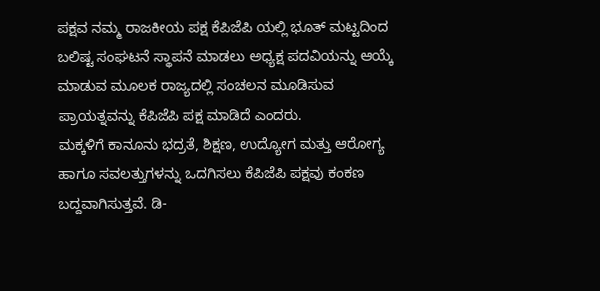ಪಕ್ಷವ ನಮ್ಮ ರಾಜಕೀಯ ಪಕ್ಷ ಕೆಪಿಜೆಪಿ ಯಲ್ಲಿ ಭೂತ್ ಮಟ್ಟದಿಂದ ಬಲಿಷ್ಟ ಸಂಘಟನೆ ಸ್ಥಾಪನೆ ಮಾಡಲು ಅಧ್ಯಕ್ಷ ಪದವಿಯನ್ನು ಆಯ್ಕೆ ಮಾಡುವ ಮೂಲಕ ರಾಜ್ಯದಲ್ಲಿ ಸಂಚಲನ ಮೂಡಿಸುವ ಪ್ರಾಯತ್ನವನ್ನು ಕೆಪಿಜೆಪಿ ಪಕ್ಷ ಮಾಡಿದೆ ಎಂದರು.
ಮಕ್ಕಳಿಗೆ ಕಾನೂನು ಭದ್ರತೆ, ಶಿಕ್ಷಣ, ಉದ್ಯೋಗ ಮತ್ತು ಆರೋಗ್ಯ ಹಾಗೂ ಸವಲತ್ತುಗಳನ್ನು ಒದಗಿಸಲು ಕೆಪಿಜೆಪಿ ಪಕ್ಷವು ಕಂಕಣ ಬದ್ದವಾಗಿಸುತ್ತವೆ. ಡಿ-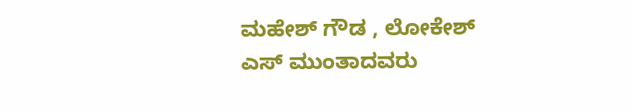ಮಹೇಶ್ ಗೌಡ , ಲೋಕೇಶ್ ಎಸ್ ಮುಂತಾದವರು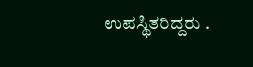ಉಪಸ್ಥಿತರಿದ್ದರು .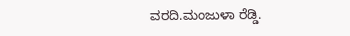ವರದಿ.ಮಂಜುಳಾ ರೆಡ್ಡಿ.